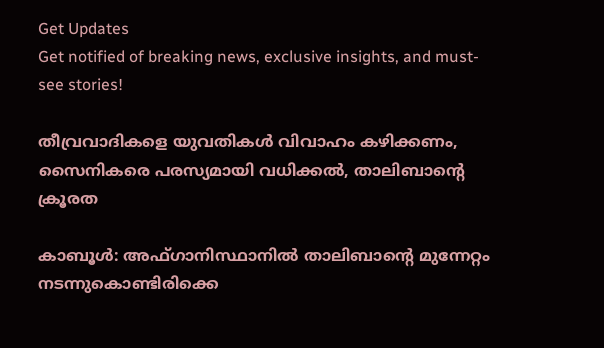Get Updates
Get notified of breaking news, exclusive insights, and must-see stories!

തീവ്രവാദികളെ യുവതികള്‍ വിവാഹം കഴിക്കണം, സൈനികരെ പരസ്യമായി വധിക്കല്‍, താലിബാന്റെ ക്രൂരത

കാബൂള്‍: അഫ്ഗാനിസ്ഥാനില്‍ താലിബാന്റെ മുന്നേറ്റം നടന്നുകൊണ്ടിരിക്കെ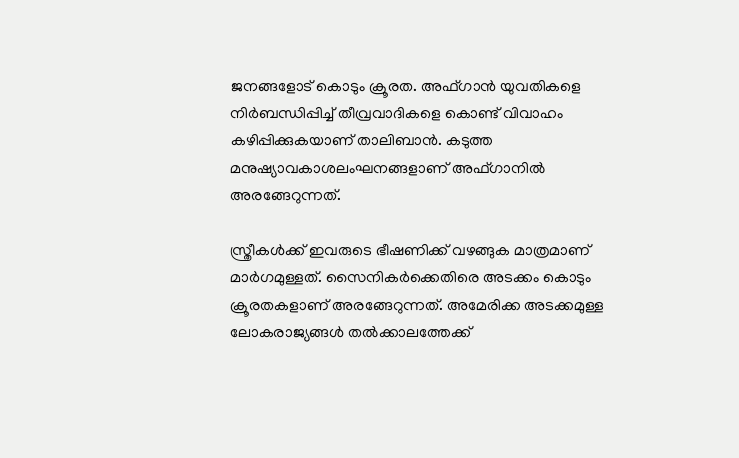ജനങ്ങളോട് കൊടും ക്രൂരത. അഫ്ഗാന്‍ യുവതികളെ നിര്‍ബന്ധിപ്പിച്ച് തീവ്രവാദികളെ കൊണ്ട് വിവാഹം കഴിപ്പിക്കുകയാണ് താലിബാന്‍. കടുത്ത മനുഷ്യാവകാശലംഘനങ്ങളാണ് അഫ്ഗാനില്‍ അരങ്ങേറുന്നത്.

സ്ത്രീകള്‍ക്ക് ഇവരുടെ ഭീഷണിക്ക് വഴങ്ങുക മാത്രമാണ് മാര്‍ഗമുള്ളത്. സൈനികര്‍ക്കെതിരെ അടക്കം കൊടും ക്രൂരതകളാണ് അരങ്ങേറുന്നത്. അമേരിക്ക അടക്കമുള്ള ലോകരാജ്യങ്ങള്‍ തല്‍ക്കാലത്തേക്ക്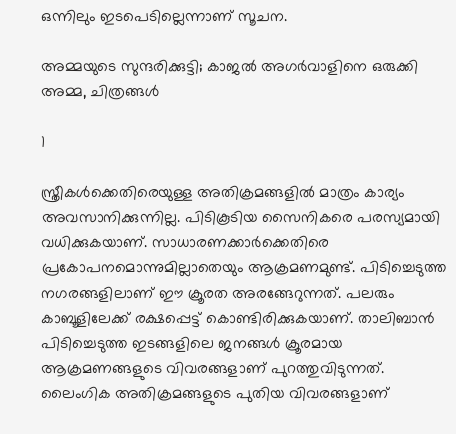ഒന്നിലും ഇടപെടില്ലെന്നാണ് സൂചന.

അമ്മയുടെ സുന്ദരിക്കുട്ടി; കാജൽ അഗർവാളിനെ ഒരുക്കി അമ്മ, ചിത്രങ്ങൾ

1

സ്ത്രീകള്‍ക്കെതിരെയുള്ള അതിക്രമങ്ങളില്‍ മാത്രം കാര്യം അവസാനിക്കുന്നില്ല. പിടികൂടിയ സൈനികരെ പരസ്യമായി വധിക്കുകയാണ്. സാധാരണക്കാര്‍ക്കെതിരെ പ്രകോപനമൊന്നുമില്ലാതെയും ആക്രമണമുണ്ട്. പിടിച്ചെടുത്ത നഗരങ്ങളിലാണ് ഈ ക്രൂരത അരങ്ങേറുന്നത്. പലരും കാബൂളിലേക്ക് രക്ഷപ്പെട്ട് കൊണ്ടിരിക്കുകയാണ്. താലിബാന്‍ പിടിച്ചെടുത്ത ഇടങ്ങളിലെ ജനങ്ങള്‍ ക്രൂരമായ ആക്രമണങ്ങളുടെ വിവരങ്ങളാണ് പുറത്തുവിടുന്നത്. ലൈംഗിക അതിക്രമങ്ങളുടെ പുതിയ വിവരങ്ങളാണ്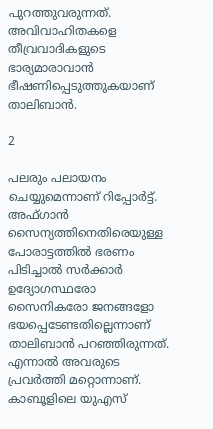പുറത്തുവരുന്നത്. അവിവാഹിതകളെ തീവ്രവാദികളുടെ ഭാര്യമാരാവാന്‍ ഭീഷണിപ്പെടുത്തുകയാണ് താലിബാന്‍.

2

പലരും പലായനം ചെയ്യുമെന്നാണ് റിപ്പോര്‍ട്ട്. അഫ്ഗാന്‍ സൈന്യത്തിനെതിരെയുള്ള പോരാട്ടത്തില്‍ ഭരണം പിടിച്ചാല്‍ സര്‍ക്കാര്‍ ഉദ്യോഗസ്ഥരോ സൈനികരോ ജനങ്ങളോ ഭയപ്പെടേണ്ടതില്ലെന്നാണ് താലിബാന്‍ പറഞ്ഞിരുന്നത്. എന്നാല്‍ അവരുടെ പ്രവര്‍ത്തി മറ്റൊന്നാണ്. കാബൂളിലെ യുഎസ്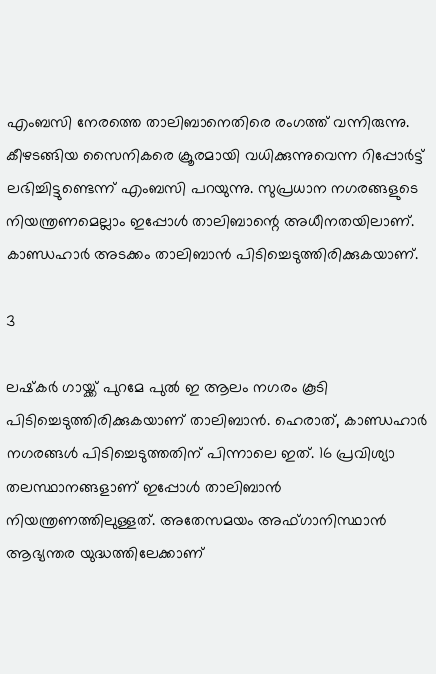എംബസി നേരത്തെ താലിബാനെതിരെ രംഗത്ത് വന്നിരുന്നു. കീഴടങ്ങിയ സൈനികരെ ക്രൂരമായി വധിക്കുന്നുവെന്ന റിപ്പോര്‍ട്ട് ലഭിച്ചിട്ടുണ്ടെന്ന് എംബസി പറയുന്നു. സുപ്രധാന നഗരങ്ങളുടെ നിയന്ത്രണമെല്ലാം ഇപ്പോള്‍ താലിബാന്റെ അധീനതയിലാണ്. കാണ്ഡഹാര്‍ അടക്കം താലിബാന്‍ പിടിച്ചെടുത്തിരിക്കുകയാണ്.

3

ലഷ്‌കര്‍ ഗായ്ക്ക് പുറമേ പുല്‍ ഇ ആലം നഗരം കൂടി പിടിച്ചെടുത്തിരിക്കുകയാണ് താലിബാന്‍. ഹെരാത്, കാണ്ഡഹാര്‍ നഗരങ്ങള്‍ പിടിച്ചെടുത്തതിന് പിന്നാലെ ഇത്. 16 പ്രവിശ്യാ തലസ്ഥാനങ്ങളാണ് ഇപ്പോള്‍ താലിബാന്‍ നിയന്ത്രണത്തിലുള്ളത്. അതേസമയം അഫ്ഗാനിസ്ഥാന്‍ ആഭ്യന്തര യുദ്ധത്തിലേക്കാണ്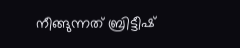നീങ്ങുന്നത് ബ്രിട്ടീഷ്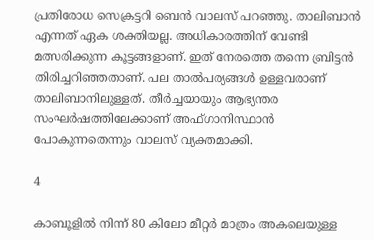പ്രതിരോധ സെക്രട്ടറി ബെന്‍ വാലസ് പറഞ്ഞു. താലിബാന്‍ എന്നത് ഏക ശക്തിയല്ല. അധികാരത്തിന് വേണ്ടി മത്സരിക്കുന്ന കൂട്ടങ്ങളാണ്. ഇത് നേരത്തെ തന്നെ ബ്രിട്ടന്‍ തിരിച്ചറിഞ്ഞതാണ്. പല താല്‍പര്യങ്ങള്‍ ഉള്ളവരാണ് താലിബാനിലുള്ളത്. തീര്‍ച്ചയായും ആഭ്യന്തര സംഘര്‍ഷത്തിലേക്കാണ് അഫ്ഗാനിസ്ഥാന്‍ പോകുന്നതെന്നും വാലസ് വ്യക്തമാക്കി.

4

കാബൂളില്‍ നിന്ന് 80 കിലോ മീറ്റര്‍ മാത്രം അകലെയുള്ള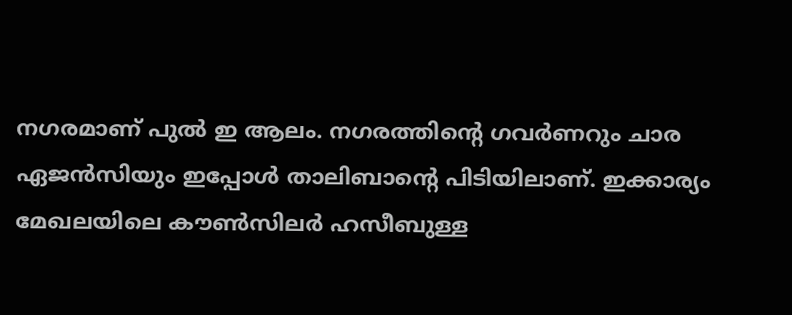നഗരമാണ് പുല്‍ ഇ ആലം. നഗരത്തിന്റെ ഗവര്‍ണറും ചാര ഏജന്‍സിയും ഇപ്പോള്‍ താലിബാന്റെ പിടിയിലാണ്. ഇക്കാര്യം മേഖലയിലെ കൗണ്‍സിലര്‍ ഹസീബുള്ള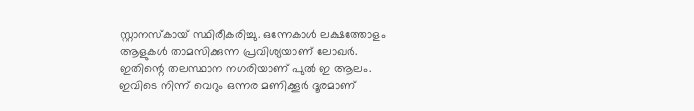സ്റ്റാനസ്‌കായ് സ്ഥിരീകരിച്ചു. ഒന്നേകാള്‍ ലക്ഷത്തോളം ആളുകള്‍ താമസിക്കുന്ന പ്രവിശ്യയാണ് ലോഖര്‍. ഇതിന്റെ തലസ്ഥാന നഗരിയാണ് പുല്‍ ഇ ആലം. ഇവിടെ നിന്ന് വെറും ഒന്നര മണിക്കൂര്‍ ദൂരമാണ്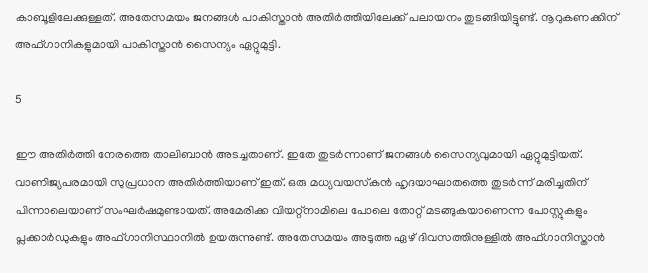കാബൂളിലേക്കുള്ളത്. അതേസമയം ജനങ്ങള്‍ പാകിസ്താന്‍ അതിര്‍ത്തിയിലേക്ക് പലായനം തുടങ്ങിയിട്ടുണ്ട്. നൂറുകണക്കിന് അഫ്ഗാനികളുമായി പാകിസ്താന്‍ സൈന്യം ഏറ്റുമുട്ടി.

5

ഈ അതിര്‍ത്തി നേരത്തെ താലിബാന്‍ അടച്ചതാണ്. ഇതേ തുടര്‍ന്നാണ് ജനങ്ങള്‍ സൈന്യവുമായി ഏറ്റുമുട്ടിയത്. വാണിജ്യപരമായി സുപ്രധാന അതിര്‍ത്തിയാണ് ഇത്. ഒരു മധ്യവയസ്‌കന്‍ ഹൃദയാഘാതത്തെ തുടര്‍ന്ന് മരിച്ചതിന് പിന്നാലെയാണ് സംഘര്‍ഷമുണ്ടായത്. അമേരിക്ക വിയറ്റ്‌നാമിലെ പോലെ തോറ്റ് മടങ്ങുകയാണെന്ന പോസ്റ്റുകളും പ്ലക്കാര്‍ഡുകളും അഫ്ഗാനിസ്ഥാനില്‍ ഉയരുന്നുണ്ട്. അതേസമയം അടുത്ത ഏഴ് ദിവസത്തിനുള്ളില്‍ അഫ്ഗാനിസ്താന്‍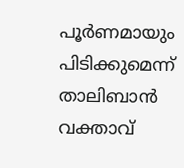പൂര്‍ണമായും പിടിക്കുമെന്ന് താലിബാന്‍ വക്താവ്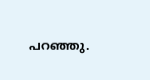പറഞ്ഞു.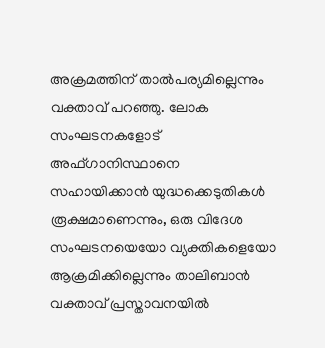അക്രമത്തിന് താല്‍പര്യമില്ലെന്നും വക്താവ് പറഞ്ഞു. ലോക സംഘടനകളോട് അഫ്ഗാനിസ്ഥാനെ സഹായിക്കാന്‍ യുദ്ധക്കെടുതികള്‍ രൂക്ഷമാണെന്നും, ഒരു വിദേശ സംഘടനയെയോ വ്യക്തികളെയോ ആക്രമിക്കില്ലെന്നും താലിബാന്‍ വക്താവ് പ്രസ്താവനയില്‍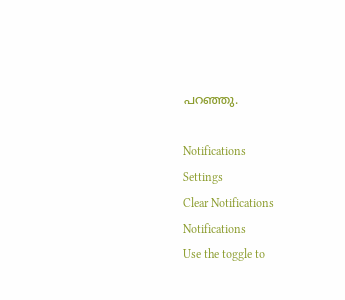പറഞ്ഞു.

Notifications
Settings
Clear Notifications
Notifications
Use the toggle to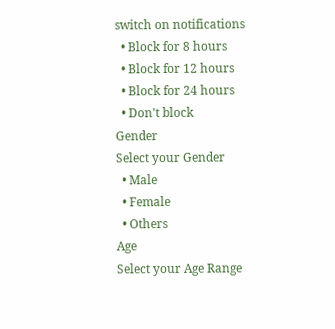switch on notifications
  • Block for 8 hours
  • Block for 12 hours
  • Block for 24 hours
  • Don't block
Gender
Select your Gender
  • Male
  • Female
  • Others
Age
Select your Age Range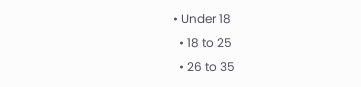• Under 18
  • 18 to 25
  • 26 to 35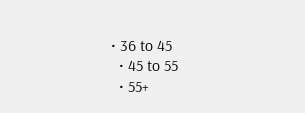• 36 to 45
  • 45 to 55
  • 55+